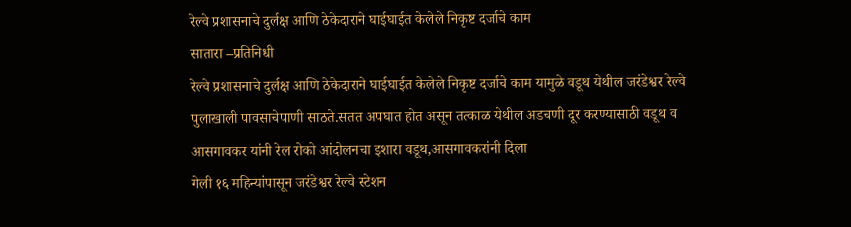रेल्वे प्रशासनाचे दुर्लक्ष आणि ठेकेदाराने घाईघाईत केलेले निकृष्ट दर्जाचे काम
सातारा –प्रतिनिधी
रेल्वे प्रशासनाचे दुर्लक्ष आणि ठेकेदाराने घाईघाईत केलेले निकृष्ट दर्जाचे काम यामुळे वडूथ येथील जरंडेश्वर रेल्वे पुलाखाली पावसाचेपाणी साठते.सतत अपघात होत असून तत्काळ येथील अडचणी दूर करण्यासाठी वडूथ व आसगावकर यांनी रेल रोको आंदोलनचा इशारा वडूथ,आसगावकरांनी दिला
गेली १६ महिन्यांपासून जरंडेश्वर रेल्वे स्टेशन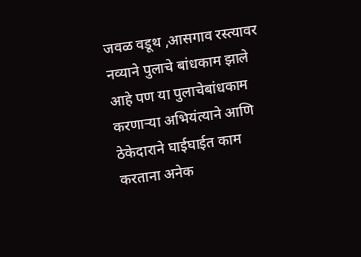जवळ वडूथ ,आसगाव रस्त्यावर नव्याने पुलाचे बांधकाम झाले आहे पण या पुलाचेबांधकाम करणाऱ्या अभियंत्याने आणि ठेकेदाराने घाईघाईत काम करताना अनेक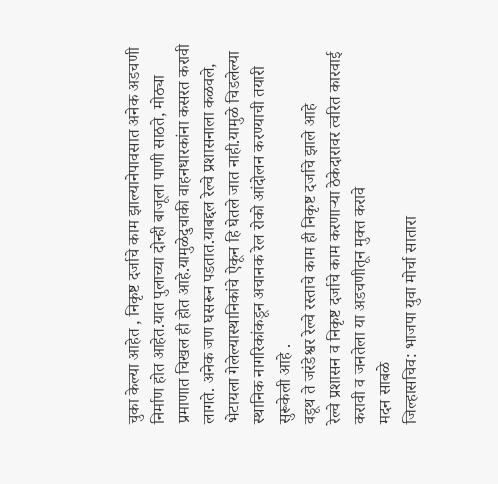चुका केल्या आहेत , निकृष्ट दर्जाचे काम झाल्यानेपावसात अनेक अडचणी निर्माण होत आहेत.यात पुलाच्या दोन्ही बाजूला पाणी साठते, मोठ्या प्रमाणात चिखल ही होत आहे.यामुळेदुचाकी वाहनधारकांना कसरत करावी लागते. अनेक जण घसरून पडतात.याबद्दल रेल्वे प्रशासनाला कळवले, भेटायला गेलेल्यास्थानिकांचे ऐकून हि घेतले जात नाही.यामुळे चिडलेल्या स्थानिक नागरिकांकडून अचानक रेल रोको आंदोलन करण्याची तयारी सुरूकेली आहे .
वडूथ ते जरंडेश्वर रेल्वे रस्ताचे काम ही निकृष्ट दर्जाचे झाले आहे
रेल्वे प्रशासन व निकृष्ट दर्जाचे काम करणाऱ्या ठेकेदारावर त्वरित कारवाई करावी व जनतेला या अडचणीतून मुक्त करावे
मदन साबळे
जिल्हासचिव: भाजपा युवा मोर्चा सातारा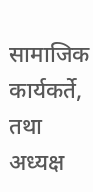सामाजिक कार्यकर्ते, तथा अध्यक्ष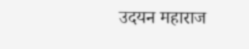उदयन महाराज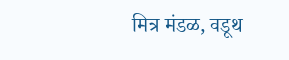मित्र मंडळ, वडूथ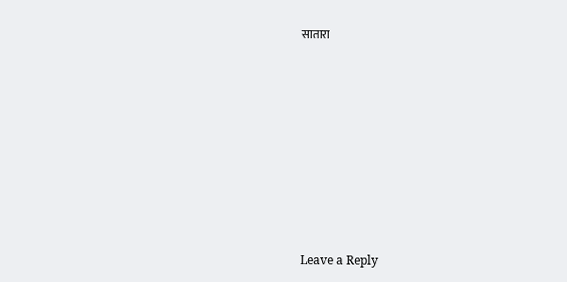सातारा












Leave a Reply